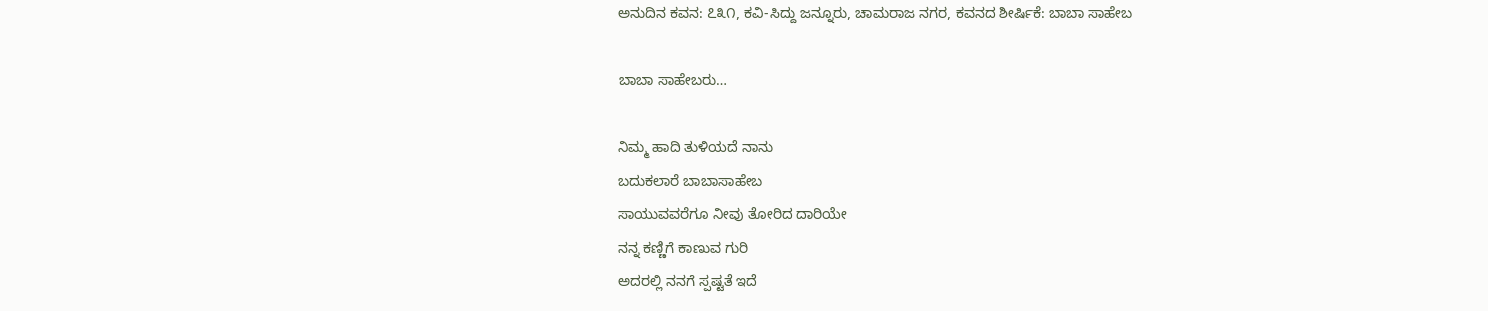ಅನುದಿನ ಕವನ: ೭೩೧, ಕವಿ-ಸಿದ್ದು ಜನ್ನೂರು, ಚಾಮರಾಜ ನಗರ, ಕವನದ ಶೀರ್ಷಿಕೆ: ಬಾಬಾ ಸಾಹೇಬ

ಬಾಬಾ ಸಾಹೇಬರು…

ನಿಮ್ಮ ಹಾದಿ ತುಳಿಯದೆ ನಾನು
ಬದುಕಲಾರೆ ಬಾಬಾಸಾಹೇಬ
ಸಾಯುವವರೆಗೂ ನೀವು ತೋರಿದ ದಾರಿಯೇ
ನನ್ನ ಕಣ್ಣಿಗೆ ಕಾಣುವ ಗುರಿ
ಅದರಲ್ಲಿ ನನಗೆ ಸ್ಪಷ್ಟತೆ ಇದೆ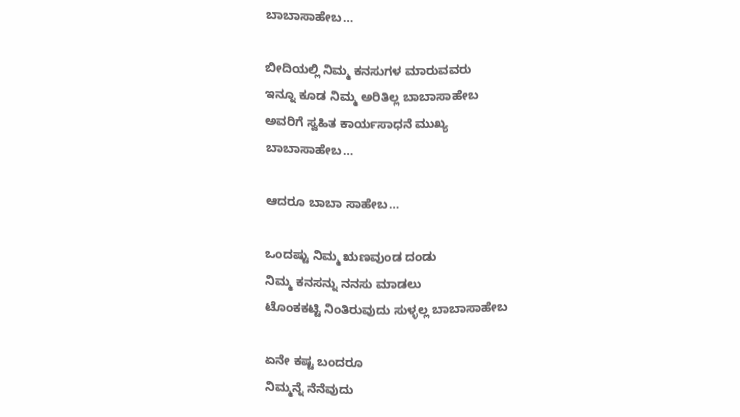ಬಾಬಾಸಾಹೇಬ…

ಬೀದಿಯಲ್ಲಿ ನಿಮ್ಮ ಕನಸುಗಳ ಮಾರುವವರು
ಇನ್ನೂ ಕೂಡ ನಿಮ್ಮ ಅರಿತಿಲ್ಲ ಬಾಬಾಸಾಹೇಬ
ಅವರಿಗೆ ಸ್ವಹಿತ ಕಾರ್ಯಸಾಧನೆ ಮುಖ್ಯ
ಬಾಬಾಸಾಹೇಬ…

ಆದರೂ ಬಾಬಾ ಸಾಹೇಬ…

ಒಂದಷ್ಟು ನಿಮ್ಮ ಋಣವುಂಡ ದಂಡು
ನಿಮ್ಮ ಕನಸನ್ನು ನನಸು ಮಾಡಲು
ಟೊಂಕಕಟ್ಟಿ ನಿಂತಿರುವುದು ಸುಳ್ಳಲ್ಲ ಬಾಬಾಸಾಹೇಬ

ಏನೇ ಕಷ್ಟ ಬಂದರೂ
ನಿಮ್ಮನ್ನೆ ನೆನೆವುದು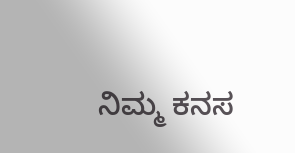ನಿಮ್ಮ ಕನಸ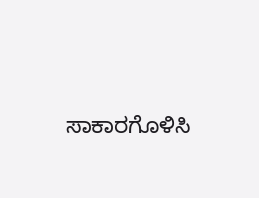ಸಾಕಾರಗೊಳಿಸಿ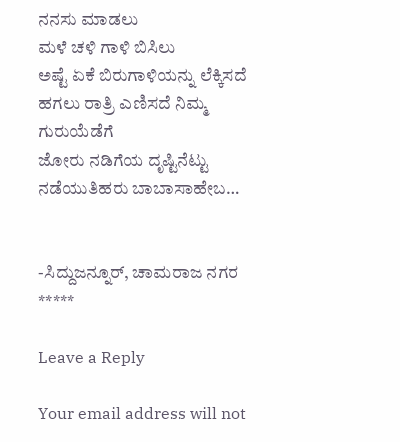ನನಸು ಮಾಡಲು
ಮಳೆ ಚಳಿ ಗಾಳಿ ಬಿಸಿಲು
ಅಷ್ಟೆ ಏಕೆ ಬಿರುಗಾಳಿಯನ್ನು ಲೆಕ್ಕಿಸದೆ
ಹಗಲು ರಾತ್ರಿ ಎಣಿಸದೆ ನಿಮ್ಮ ಗುರುಯೆಡೆಗೆ
ಜೋರು ನಡಿಗೆಯ ದೃಷ್ಟಿನೆಟ್ಟು ನಡೆಯುತಿಹರು ಬಾಬಾಸಾಹೇಬ…


-ಸಿದ್ದುಜನ್ನೂರ್, ಚಾಮರಾಜ ನಗರ
*****

Leave a Reply

Your email address will not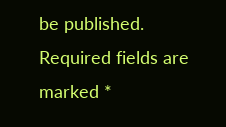be published. Required fields are marked *